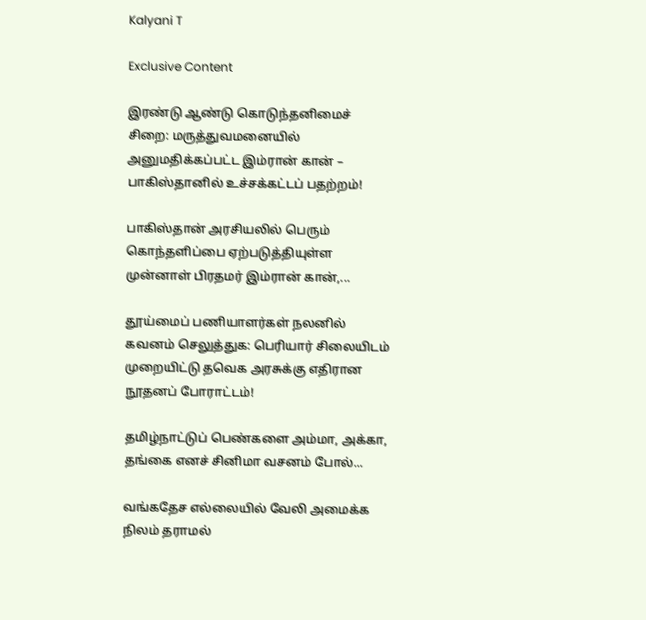Kalyani T

Exclusive Content

இரண்டு ஆண்டு கொடுந்தனிமைச் சிறை: மருத்துவமனையில் அனுமதிக்கப்பட்ட இம்ரான் கான் – பாகிஸ்தானில் உச்சக்கட்டப் பதற்றம்!

பாகிஸ்தான் அரசியலில் பெரும் கொந்தளிப்பை ஏற்படுத்தியுள்ள முன்னாள் பிரதமர் இம்ரான் கான்,...

தூய்மைப் பணியாளர்கள் நலனில் கவனம் செலுத்துக: பெரியார் சிலையிடம் முறையிட்டு தவெக அரசுக்கு எதிரான நூதனப் போராட்டம்!

தமிழ்நாட்டுப் பெண்களை அம்மா, அக்கா, தங்கை எனச் சினிமா வசனம் போல்...

வங்கதேச எல்லையில் வேலி அமைக்க நிலம் தராமல்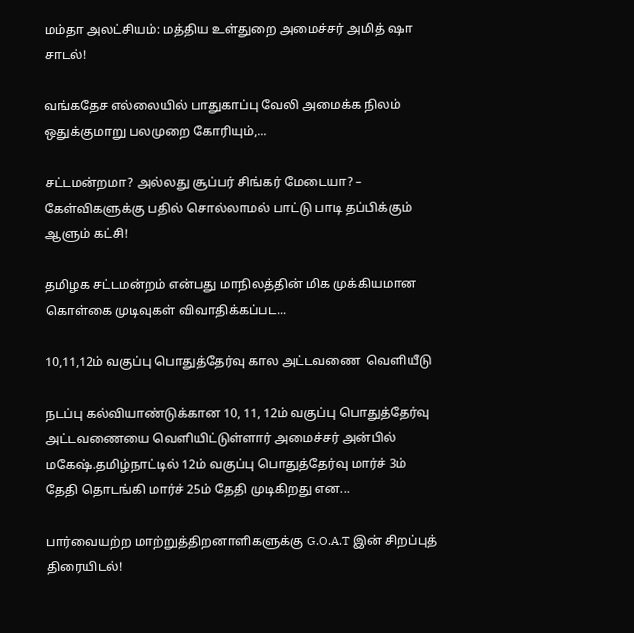மம்தா அலட்சியம்: மத்திய உள்துறை அமைச்சர் அமித் ஷா சாடல்!

வங்கதேச எல்லையில் பாதுகாப்பு வேலி அமைக்க நிலம் ஒதுக்குமாறு பலமுறை கோரியும்,...

சட்டமன்றமா? அல்லது சூப்பர் சிங்கர் மேடையா? – கேள்விகளுக்கு பதில் சொல்லாமல் பாட்டு பாடி தப்பிக்கும் ஆளும் கட்சி!

தமிழக சட்டமன்றம் என்பது மாநிலத்தின் மிக முக்கியமான கொள்கை முடிவுகள் விவாதிக்கப்பட...

10,11,12ம் வகுப்பு பொதுத்தேர்வு கால அட்டவணை  வெளியீடு

நடப்பு கல்வியாண்டுக்கான 10, 11, 12ம் வகுப்பு பொதுத்தேர்வு அட்டவணையை வெளியிட்டுள்ளார் அமைச்சர் அன்பில் மகேஷ்.தமிழ்நாட்டில் 12ம் வகுப்பு பொதுத்தேர்வு மார்ச் 3ம் தேதி தொடங்கி மார்ச் 25ம் தேதி முடிகிறது என...

பார்வையற்ற மாற்றுத்திறனாளிகளுக்கு G.O.A.T இன் சிறப்புத் திரையிடல்!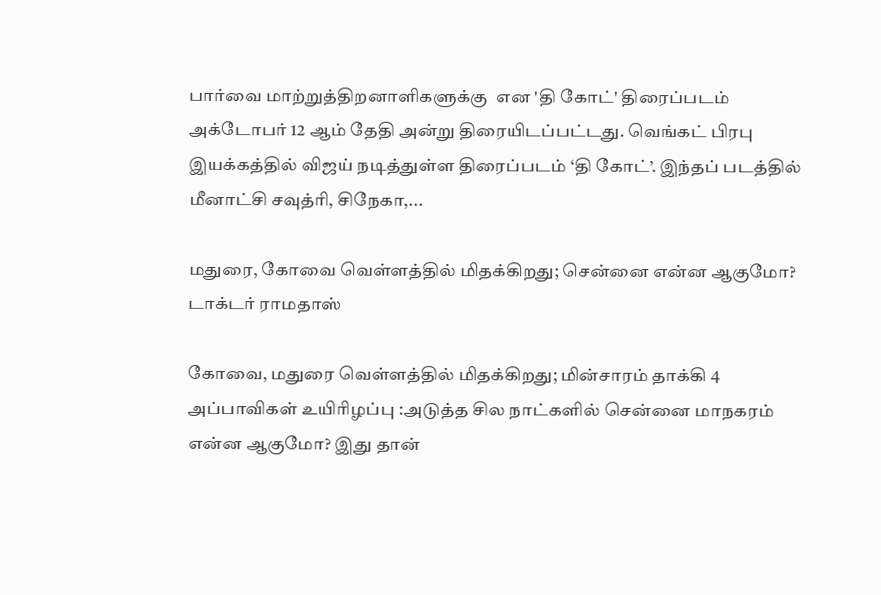பார்வை மாற்றுத்திறனாளிகளுக்கு  என 'தி கோட்' திரைப்படம் அக்டோபர் 12 ஆம் தேதி அன்று திரையிடப்பட்டது. வெங்கட் பிரபு இயக்கத்தில் விஜய் நடித்துள்ள திரைப்படம் ‘தி கோட்’. இந்தப் படத்தில் மீனாட்சி சவுத்ரி, சிநேகா,...

மதுரை, கோவை வெள்ளத்தில் மிதக்கிறது; சென்னை என்ன ஆகுமோ? டாக்டர் ராமதாஸ்

கோவை, மதுரை வெள்ளத்தில் மிதக்கிறது; மின்சாரம் தாக்கி 4 அப்பாவிகள் உயிரிழப்பு :அடுத்த சில நாட்களில் சென்னை மாநகரம் என்ன ஆகுமோ? இது தான்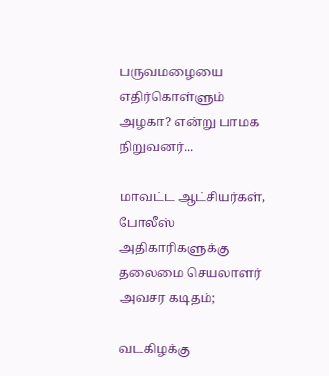பருவமழையை எதிர்கொள்ளும் அழகா? என்று பாமக நிறுவனர்...

மாவட்ட ஆட்சியர்கள், போலீஸ் அதிகாரிகளுக்கு தலைமை செயலாளர் அவசர கடிதம்;

வடகிழக்கு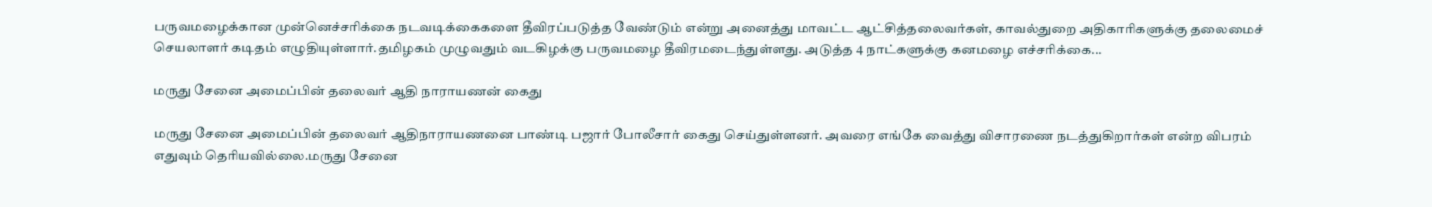பருவமழைக்கான முன்னெச்சரிக்கை நடவடிக்கைகளை தீவிரப்படுத்த வேண்டும் என்று அனைத்து மாவட்ட ஆட்சித்தலைவர்கள், காவல்துறை அதிகாரிகளுக்கு தலைமைச் செயலாளர் கடிதம் எழுதியுள்ளார்.தமிழகம் முழுவதும் வடகிழக்கு பருவமழை தீவிரமடைந்துள்ளது. அடுத்த 4 நாட்களுக்கு கனமழை எச்சரிக்கை...

மருது சேனை அமைப்பின் தலைவர் ஆதி நாராயணன் கைது

மருது சேனை அமைப்பின் தலைவர் ஆதிநாராயணனை பாண்டி பஜார் போலீசார் கைது செய்துள்ளனர். அவரை எங்கே வைத்து விசாரணை நடத்துகிறார்கள் என்ற விபரம் எதுவும் தெரியவில்லை.மருது சேனை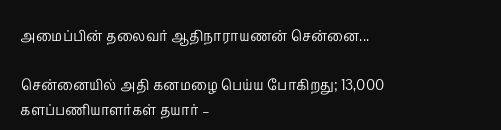அமைப்பின் தலைவர் ஆதிநாராயணன் சென்னை...

சென்னையில் அதி கனமழை பெய்ய போகிறது; 13,000 களப்பணியாளர்கள் தயார் –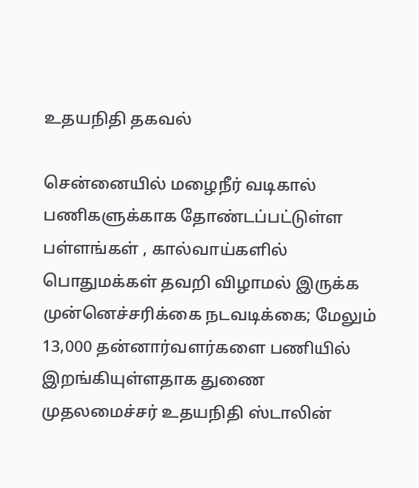உதயநிதி தகவல்

சென்னையில் மழைநீர் வடிகால் பணிகளுக்காக தோண்டப்பட்டுள்ள பள்ளங்கள் , கால்வாய்களில் பொதுமக்கள் தவறி விழாமல் இருக்க முன்னெச்சரிக்கை நடவடிக்கை; மேலும் 13,000 தன்னார்வளர்களை பணியில் இறங்கியுள்ளதாக துணை முதலமைச்சர் உதயநிதி ஸ்டாலின்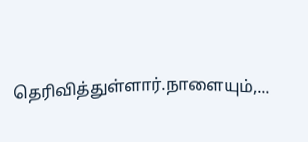தெரிவித்துள்ளார்.நாளையும்,...